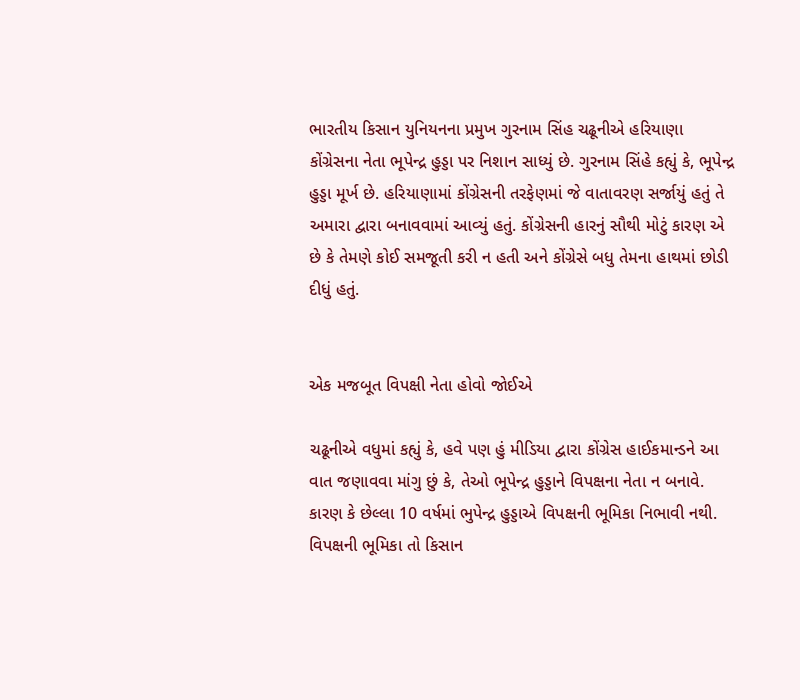ભારતીય કિસાન યુનિયનના પ્રમુખ ગુરનામ સિંહ ચઢૂનીએ હરિયાણા કોંગ્રેસના નેતા ભૂપેન્દ્ર હુડ્ડા પર નિશાન સાધ્યું છે. ગુરનામ સિંહે કહ્યું કે, ભૂપેન્દ્ર હુડ્ડા મૂર્ખ છે. હરિયાણામાં કોંગ્રેસની તરફેણમાં જે વાતાવરણ સર્જાયું હતું તે અમારા દ્વારા બનાવવામાં આવ્યું હતું. કોંગ્રેસની હારનું સૌથી મોટું કારણ એ છે કે તેમણે કોઈ સમજૂતી કરી ન હતી અને કોંગ્રેસે બધુ તેમના હાથમાં છોડી દીધું હતું.


એક મજબૂત વિપક્ષી નેતા હોવો જોઈએ

ચઢૂનીએ વધુમાં કહ્યું કે, હવે પણ હું મીડિયા દ્વારા કોંગ્રેસ હાઈકમાન્ડને આ વાત જણાવવા માંગુ છું કે, તેઓ ભૂપેન્દ્ર હુડ્ડાને વિપક્ષના નેતા ન બનાવે. કારણ કે છેલ્લા 10 વર્ષમાં ભુપેન્દ્ર હુડ્ડાએ વિપક્ષની ભૂમિકા નિભાવી નથી. વિપક્ષની ભૂમિકા તો કિસાન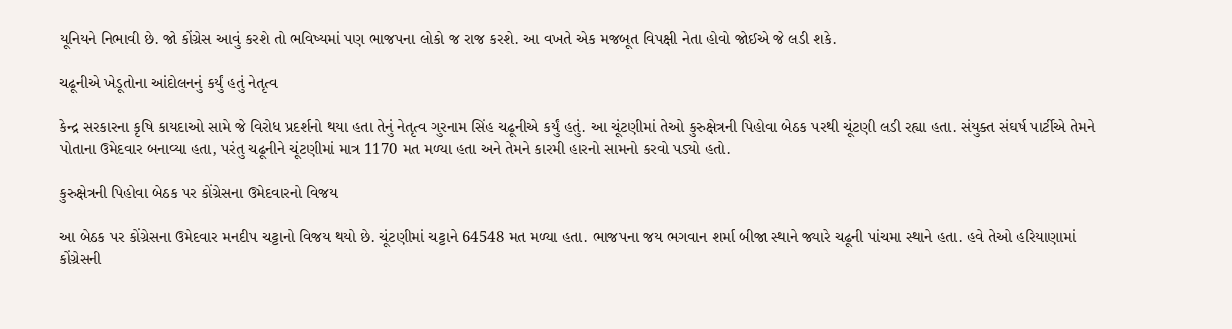યૂનિયને નિભાવી છે. જો કોંગ્રેસ આવું કરશે તો ભવિષ્યમાં પણ ભાજપના લોકો જ રાજ કરશે. આ વખતે એક મજબૂત વિપક્ષી નેતા હોવો જોઈએ જે લડી શકે.

ચઢૂનીએ ખેડૂતોના આંદોલનનું કર્યું હતું નેતૃત્વ

કેન્દ્ર સરકારના કૃષિ કાયદાઓ સામે જે વિરોધ પ્રદર્શનો થયા હતા તેનું નેતૃત્વ ગુરનામ સિંહ ચઢૂનીએ કર્યું હતું. આ ચૂંટણીમાં તેઓ કુરુક્ષેત્રની પિહોવા બેઠક પરથી ચૂંટણી લડી રહ્યા હતા. સંયુક્ત સંઘર્ષ પાર્ટીએ તેમને પોતાના ઉમેદવાર બનાવ્યા હતા, પરંતુ ચઢૂનીને ચૂંટણીમાં માત્ર 1170 મત મળ્યા હતા અને તેમને કારમી હારનો સામનો કરવો પડ્યો હતો.

કુરુક્ષેત્રની પિહોવા બેઠક પર કોંગ્રેસના ઉમેદવારનો વિજય

આ બેઠક પર કોંગ્રેસના ઉમેદવાર મનદીપ ચટ્ટાનો વિજય થયો છે. ચૂંટણીમાં ચટ્ટાને 64548 મત મળ્યા હતા. ભાજપના જય ભગવાન શર્મા બીજા સ્થાને જ્યારે ચઢૂની પાંચમા સ્થાને હતા. હવે તેઓ હરિયાણામાં કોંગ્રેસની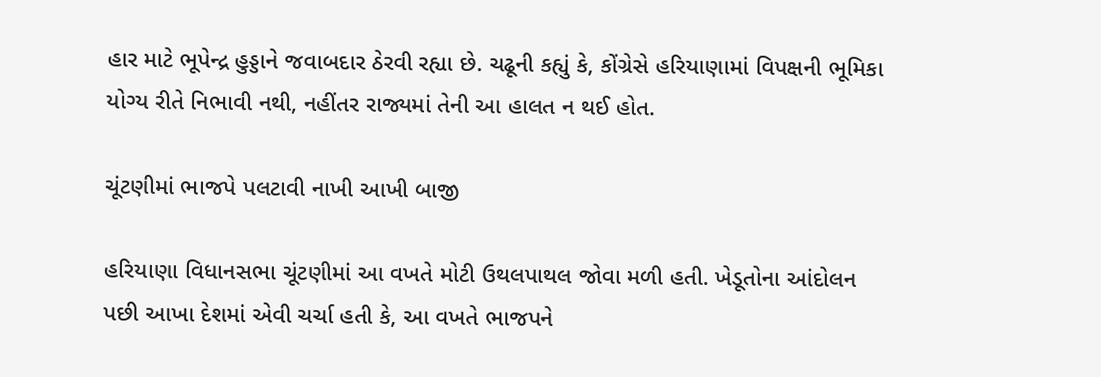હાર માટે ભૂપેન્દ્ર હુડ્ડાને જવાબદાર ઠેરવી રહ્યા છે. ચઢૂની કહ્યું કે, કોંગ્રેસે હરિયાણામાં વિપક્ષની ભૂમિકા યોગ્ય રીતે નિભાવી નથી, નહીંતર રાજ્યમાં તેની આ હાલત ન થઈ હોત.

ચૂંટણીમાં ભાજપે પલટાવી નાખી આખી બાજી

હરિયાણા વિધાનસભા ચૂંટણીમાં આ વખતે મોટી ઉથલપાથલ જોવા મળી હતી. ખેડૂતોના આંદોલન પછી આખા દેશમાં એવી ચર્ચા હતી કે, આ વખતે ભાજપને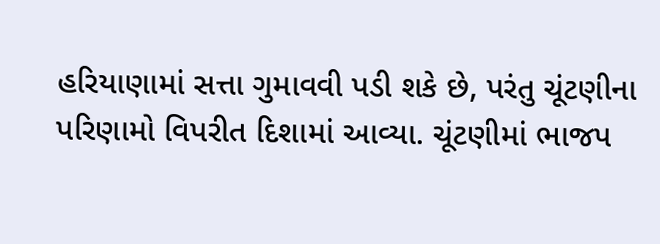હરિયાણામાં સત્તા ગુમાવવી પડી શકે છે, પરંતુ ચૂંટણીના પરિણામો વિપરીત દિશામાં આવ્યા. ચૂંટણીમાં ભાજપ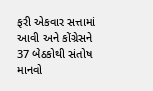ફરી એકવાર સત્તામાં આવી અને કોંગ્રેસને 37 બેઠકોથી સંતોષ માનવો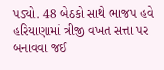પડ્યો. 48 બેઠકો સાથે ભાજપ હવે હરિયાણામાં ત્રીજી વખત સત્તા પર બનાવવા જઈ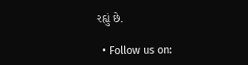રહ્યું છે.

  • Follow us on: